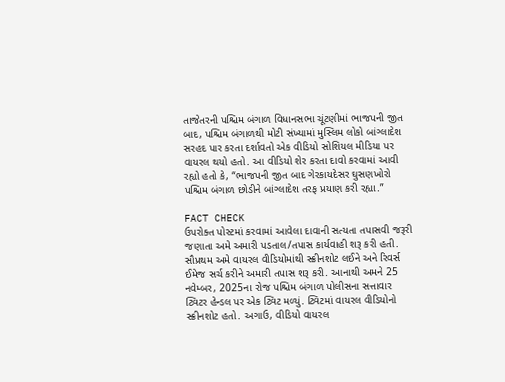તાજેતરની પશ્ચિમ બંગાળ વિધાનસભા ચૂંટણીમાં ભાજપની જીત બાદ, પશ્ચિમ બંગાળથી મોટી સંખ્યામાં મુસ્લિમ લોકો બાંગ્લાદેશ સરહદ પાર કરતા દર્શાવતો એક વીડિયો સોશિયલ મીડિયા પર વાયરલ થયો હતો. આ વીડિયો શેર કરતા દાવો કરવામાં આવી રહ્યો હતો કે, “ભાજપની જીત બાદ ગેરકાયદેસર ઘુસણખોરો પશ્ચિમ બંગાળ છોડીને બાંગ્લાદેશ તરફ પ્રયાણ કરી રહ્યા.”

FACT CHECK
ઉપરોક્ત પોસ્ટમાં કરવામાં આવેલા દાવાની સત્યતા તપાસવી જરૂરી જણાતા અમે અમારી પડતાલ/તપાસ કાર્યવાહી શરૂ કરી હતી.
સૌપ્રથમ અમે વાયરલ વીડિયોમાંથી સ્ક્રીનશોટ લઈને અને રિવર્સ ઈમેજ સર્ચ કરીને અમારી તપાસ શરૂ કરી. આનાથી અમને 25 નવેમ્બર, 2025ના રોજ પશ્ચિમ બંગાળ પોલીસના સત્તાવાર ટ્વિટર હેન્ડલ પર એક ટ્વિટ મળ્યું. ટ્વિટમાં વાયરલ વીડિયોનો સ્ક્રીનશોટ હતો. અગાઉ, વીડિયો વાયરલ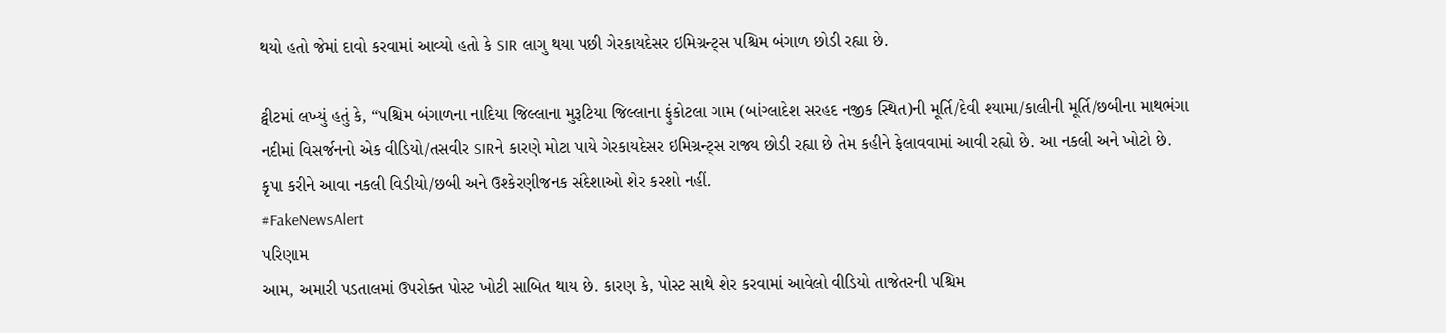થયો હતો જેમાં દાવો કરવામાં આવ્યો હતો કે SIR લાગુ થયા પછી ગેરકાયદેસર ઇમિગ્રન્ટ્સ પશ્ચિમ બંગાળ છોડી રહ્યા છે.

ટ્વીટમાં લખ્યું હતું કે, “પશ્ચિમ બંગાળના નાદિયા જિલ્લાના મુરૂટિયા જિલ્લાના ફુંકોટલા ગામ (બાંગ્લાદેશ સરહદ નજીક સ્થિત)ની મૂર્તિ/દેવી શ્યામા/કાલીની મૂર્તિ/છબીના માથભંગા નદીમાં વિસર્જનનો એક વીડિયો/તસવીર SIRને કારણે મોટા પાયે ગેરકાયદેસર ઇમિગ્રન્ટ્સ રાજ્ય છોડી રહ્યા છે તેમ કહીને ફેલાવવામાં આવી રહ્યો છે. આ નકલી અને ખોટો છે.
કૃપા કરીને આવા નકલી વિડીયો/છબી અને ઉશ્કેરણીજનક સંદેશાઓ શેર કરશો નહીં.
#FakeNewsAlert
પરિણામ
આમ, અમારી પડતાલમાં ઉપરોક્ત પોસ્ટ ખોટી સાબિત થાય છે. કારણ કે, પોસ્ટ સાથે શેર કરવામાં આવેલો વીડિયો તાજેતરની પશ્ચિમ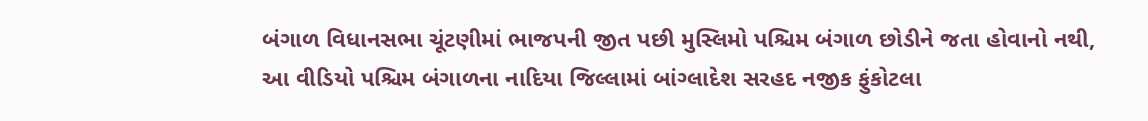બંગાળ વિધાનસભા ચૂંટણીમાં ભાજપની જીત પછી મુસ્લિમો પશ્ચિમ બંગાળ છોડીને જતા હોવાનો નથી, આ વીડિયો પશ્ચિમ બંગાળના નાદિયા જિલ્લામાં બાંગ્લાદેશ સરહદ નજીક ફુંકોટલા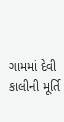ગામમાં દેવી કાલીની મૂર્તિ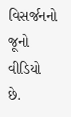વિસર્જનનો જૂનો વીડિયો છે.